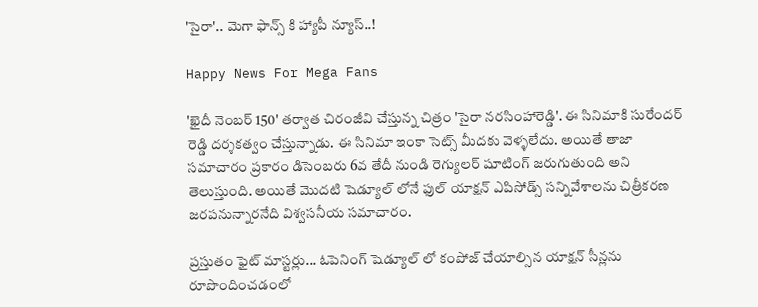'సైరా'.. మెగా ఫాన్స్ కి హ్యాపీ న్యూస్..!

Happy News For Mega Fans

'ఖైదీ నెంబర్ 150' తర్వాత చిరంజీవి చేస్తున్న చిత్రం 'సైరా నరసింహారెడ్డి'. ఈ సినిమాకి సురేందర్ రెడ్డి దర్శకత్వం చేస్తున్నాడు. ఈ సినిమా ఇంకా సెట్స్ మీదకు వెళ్ళలేదు. అయితే తాజా సమాచారం ప్రకారం డిసెంబరు 6వ తేదీ నుండి రెగ్యులర్ షూటింగ్ జరుగుతుంది అని తెలుస్తుంది. అయితే మొదటి షెడ్యూల్ లోనే ఫుల్ యాక్షన్ ఎపిసోడ్స్ సన్నివేశాలను చిత్రీకరణ జరపనున్నారనేది విశ్వసనీయ సమాచారం.

ప్రస్తుతం ఫైట్ మాస్టర్లు... ఓపెనింగ్ షెడ్యూల్ లో కంపోజ్ చేయాల్సిన యాక్షన్ సీన్లను రూపొందించడంలో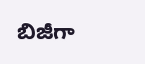బిజీగా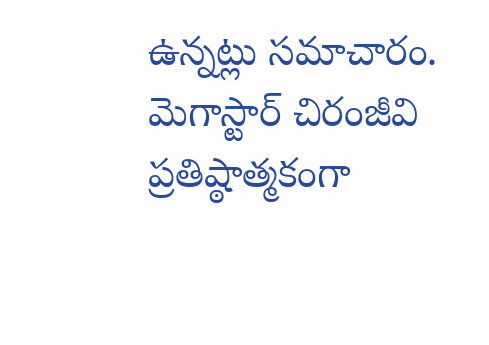ఉన్నట్లు సమాచారం. మెగాస్టార్ చిరంజీవి ప్రతిష్ఠాత్మకంగా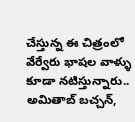చేస్తున్న ఈ చిత్రంలో వేర్వేరు భాషల వాళ్ళు కూడా నటిస్తున్నారు.. అమితాబ్ బచ్చన్,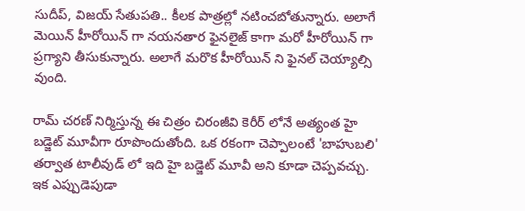సుదీప్, విజయ్ సేతుపతి.. కీలక పాత్రల్లో నటించబోతున్నారు. అలాగే మెయిన్ హీరోయిన్ గా నయనతార ఫైనలైజ్ కాగా మరో హీరోయిన్ గా ప్రగ్యాని తీసుకున్నారు. అలాగే మరొక హీరోయిన్ ని ఫైనల్ చెయ్యాల్సి వుంది.

రామ్ చరణ్ నిర్మిస్తున్న ఈ చిత్రం చిరంజీవి కెరీర్ లోనే అత్యంత హై బడ్జెట్ మూవీగా రూపొందుతోంది. ఒక రకంగా చెప్పాలంటే 'బాహుబలి' తర్వాత టాలీవుడ్ లో ఇది హై బడ్జెట్ మూవీ అని కూడా చెప్పవచ్చు. ఇక ఎప్పుడెపుడా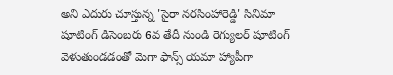అని ఎదురు చూస్తున్న 'సైరా నరసింహారెడ్డి' సినిమా షూటింగ్ డిసెంబరు 6వ తేదీ నుండి రెగ్యులర్ షూటింగ్ వెళుతుండడంతో మెగా ఫాన్స్ యమా హ్యాపీగా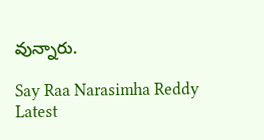వున్నారు.

Say Raa Narasimha Reddy Latest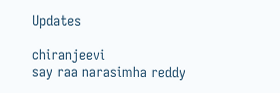Updates

chiranjeevi
say raa narasimha reddy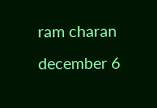ram charan
december 6